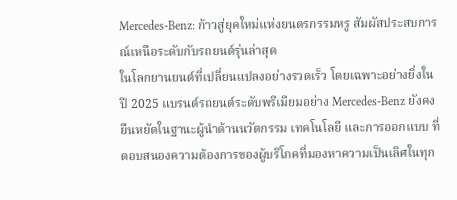Mercedes-Benz: ก้าวสู่ยุคใหม่แห่งยนตรกรรมหรู สัมผัสประสบการณ์เหนือระดับกับรถยนต์รุ่นล่าสุด
ในโลกยานยนต์ที่เปลี่ยนแปลงอย่างรวดเร็ว โดยเฉพาะอย่างยิ่งในปี 2025 แบรนด์รถยนต์ระดับพรีเมียมอย่าง Mercedes-Benz ยังคงยืนหยัดในฐานะผู้นำด้านนวัตกรรม เทคโนโลยี และการออกแบบ ที่ตอบสนองความต้องการของผู้บริโภคที่มองหาความเป็นเลิศในทุก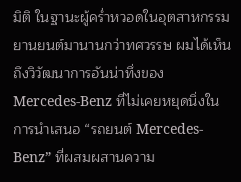มิติ ในฐานะผู้คร่ำหวอดในอุตสาหกรรมยานยนต์มานานกว่าทศวรรษ ผมได้เห็นถึงวิวัฒนาการอันน่าทึ่งของ Mercedes-Benz ที่ไม่เคยหยุดนิ่งในการนำเสนอ “รถยนต์ Mercedes-Benz” ที่ผสมผสานความ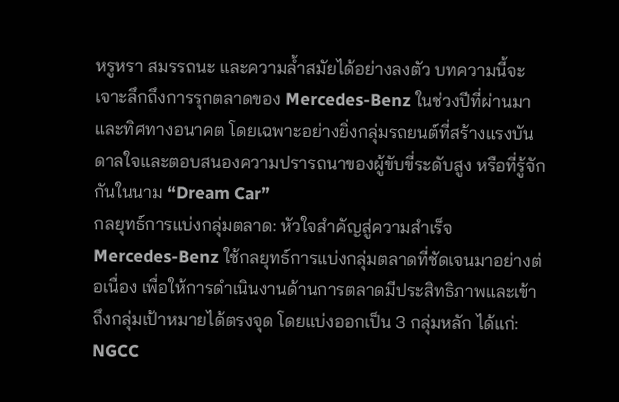หรูหรา สมรรถนะ และความล้ำสมัยได้อย่างลงตัว บทความนี้จะเจาะลึกถึงการรุกตลาดของ Mercedes-Benz ในช่วงปีที่ผ่านมาและทิศทางอนาคต โดยเฉพาะอย่างยิ่งกลุ่มรถยนต์ที่สร้างแรงบันดาลใจและตอบสนองความปรารถนาของผู้ขับขี่ระดับสูง หรือที่รู้จักกันในนาม “Dream Car”
กลยุทธ์การแบ่งกลุ่มตลาด: หัวใจสำคัญสู่ความสำเร็จ
Mercedes-Benz ใช้กลยุทธ์การแบ่งกลุ่มตลาดที่ชัดเจนมาอย่างต่อเนื่อง เพื่อให้การดำเนินงานด้านการตลาดมีประสิทธิภาพและเข้าถึงกลุ่มเป้าหมายได้ตรงจุด โดยแบ่งออกเป็น 3 กลุ่มหลัก ได้แก่:
NGCC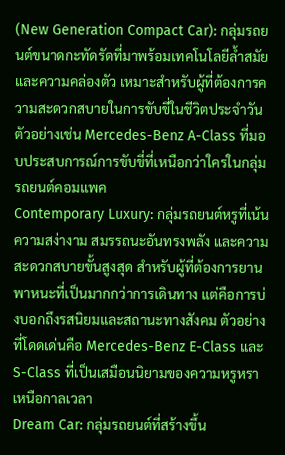(New Generation Compact Car): กลุ่มรถยนต์ขนาดกะทัดรัดที่มาพร้อมเทคโนโลยีล้ำสมัยและความคล่องตัว เหมาะสำหรับผู้ที่ต้องการความสะดวกสบายในการขับขี่ในชีวิตประจำวัน ตัวอย่างเช่น Mercedes-Benz A-Class ที่มอบประสบการณ์การขับขี่ที่เหนือกว่าใครในกลุ่มรถยนต์คอมแพค
Contemporary Luxury: กลุ่มรถยนต์หรูที่เน้นความสง่างาม สมรรถนะอันทรงพลัง และความสะดวกสบายขั้นสูงสุด สำหรับผู้ที่ต้องการยานพาหนะที่เป็นมากกว่าการเดินทาง แต่คือการบ่งบอกถึงรสนิยมและสถานะทางสังคม ตัวอย่างที่โดดเด่นคือ Mercedes-Benz E-Class และ S-Class ที่เป็นเสมือนนิยามของความหรูหราเหนือกาลเวลา
Dream Car: กลุ่มรถยนต์ที่สร้างขึ้น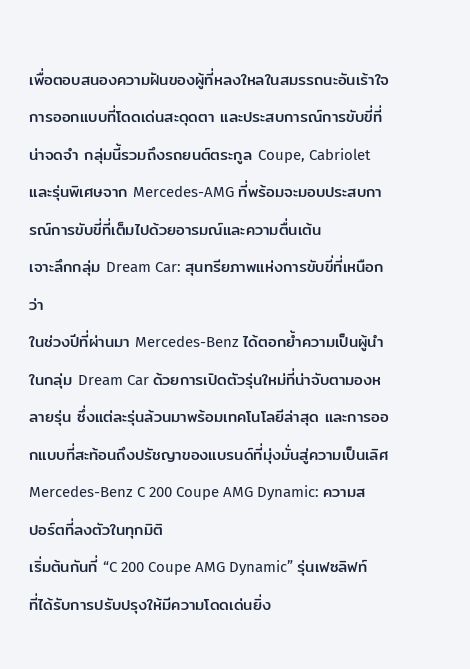เพื่อตอบสนองความฝันของผู้ที่หลงใหลในสมรรถนะอันเร้าใจ การออกแบบที่โดดเด่นสะดุดตา และประสบการณ์การขับขี่ที่น่าจดจำ กลุ่มนี้รวมถึงรถยนต์ตระกูล Coupe, Cabriolet และรุ่นพิเศษจาก Mercedes-AMG ที่พร้อมจะมอบประสบการณ์การขับขี่ที่เต็มไปด้วยอารมณ์และความตื่นเต้น
เจาะลึกกลุ่ม Dream Car: สุนทรียภาพแห่งการขับขี่ที่เหนือกว่า
ในช่วงปีที่ผ่านมา Mercedes-Benz ได้ตอกย้ำความเป็นผู้นำในกลุ่ม Dream Car ด้วยการเปิดตัวรุ่นใหม่ที่น่าจับตามองหลายรุ่น ซึ่งแต่ละรุ่นล้วนมาพร้อมเทคโนโลยีล่าสุด และการออกแบบที่สะท้อนถึงปรัชญาของแบรนด์ที่มุ่งมั่นสู่ความเป็นเลิศ
Mercedes-Benz C 200 Coupe AMG Dynamic: ความสปอร์ตที่ลงตัวในทุกมิติ
เริ่มต้นกันที่ “C 200 Coupe AMG Dynamic” รุ่นเฟซลิฟท์ที่ได้รับการปรับปรุงให้มีความโดดเด่นยิ่ง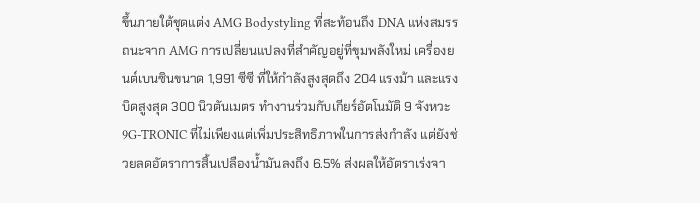ขึ้นภายใต้ชุดแต่ง AMG Bodystyling ที่สะท้อนถึง DNA แห่งสมรรถนะจาก AMG การเปลี่ยนแปลงที่สำคัญอยู่ที่ขุมพลังใหม่ เครื่องยนต์เบนซินขนาด 1,991 ซีซี ที่ให้กำลังสูงสุดถึง 204 แรงม้า และแรงบิดสูงสุด 300 นิวตันเมตร ทำงานร่วมกับเกียร์อัตโนมัติ 9 จังหวะ 9G-TRONIC ที่ไม่เพียงแต่เพิ่มประสิทธิภาพในการส่งกำลัง แต่ยังช่วยลดอัตราการสิ้นเปลืองน้ำมันลงถึง 6.5% ส่งผลให้อัตราเร่งจา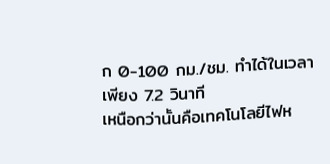ก 0-100 กม./ชม. ทำได้ในเวลาเพียง 7.2 วินาที
เหนือกว่านั้นคือเทคโนโลยีไฟห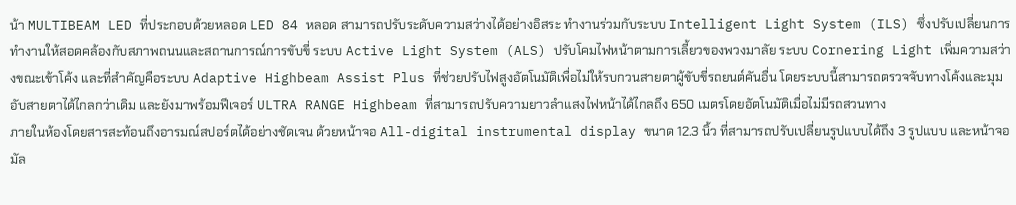น้า MULTIBEAM LED ที่ประกอบด้วยหลอด LED 84 หลอด สามารถปรับระดับความสว่างได้อย่างอิสระ ทำงานร่วมกับระบบ Intelligent Light System (ILS) ซึ่งปรับเปลี่ยนการทำงานให้สอดคล้องกับสภาพถนนและสถานการณ์การขับขี่ ระบบ Active Light System (ALS) ปรับโคมไฟหน้าตามการเลี้ยวของพวงมาลัย ระบบ Cornering Light เพิ่มความสว่างขณะเข้าโค้ง และที่สำคัญคือระบบ Adaptive Highbeam Assist Plus ที่ช่วยปรับไฟสูงอัตโนมัติเพื่อไม่ให้รบกวนสายตาผู้ขับขี่รถยนต์คันอื่น โดยระบบนี้สามารถตรวจจับทางโค้งและมุมอับสายตาได้ไกลกว่าเดิม และยังมาพร้อมฟีเจอร์ ULTRA RANGE Highbeam ที่สามารถปรับความยาวลำแสงไฟหน้าได้ไกลถึง 650 เมตรโดยอัตโนมัติเมื่อไม่มีรถสวนทาง
ภายในห้องโดยสารสะท้อนถึงอารมณ์สปอร์ตได้อย่างชัดเจน ด้วยหน้าจอ All-digital instrumental display ขนาด 12.3 นิ้ว ที่สามารถปรับเปลี่ยนรูปแบบได้ถึง 3 รูปแบบ และหน้าจอมัล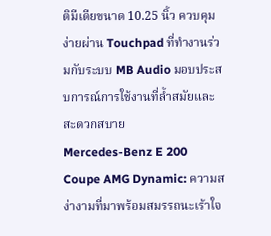ติมีเดียขนาด 10.25 นิ้ว ควบคุมง่ายผ่าน Touchpad ที่ทำงานร่วมกับระบบ MB Audio มอบประสบการณ์การใช้งานที่ล้ำสมัยและสะดวกสบาย
Mercedes-Benz E 200 Coupe AMG Dynamic: ความสง่างามที่มาพร้อมสมรรถนะเร้าใจ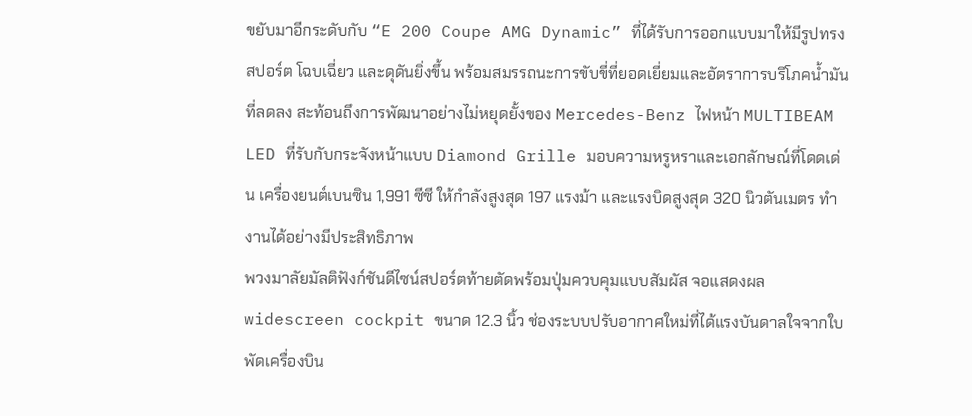ขยับมาอีกระดับกับ “E 200 Coupe AMG Dynamic” ที่ได้รับการออกแบบมาให้มีรูปทรงสปอร์ต โฉบเฉี่ยว และดุดันยิ่งขึ้น พร้อมสมรรถนะการขับขี่ที่ยอดเยี่ยมและอัตราการบริโภคน้ำมันที่ลดลง สะท้อนถึงการพัฒนาอย่างไม่หยุดยั้งของ Mercedes-Benz ไฟหน้า MULTIBEAM LED ที่รับกับกระจังหน้าแบบ Diamond Grille มอบความหรูหราและเอกลักษณ์ที่โดดเด่น เครื่องยนต์เบนซิน 1,991 ซีซี ให้กำลังสูงสุด 197 แรงม้า และแรงบิดสูงสุด 320 นิวตันเมตร ทำงานได้อย่างมีประสิทธิภาพ
พวงมาลัยมัลติฟังก์ชันดีไซน์สปอร์ตท้ายตัดพร้อมปุ่มควบคุมแบบสัมผัส จอแสดงผล widescreen cockpit ขนาด 12.3 นิ้ว ช่องระบบปรับอากาศใหม่ที่ได้แรงบันดาลใจจากใบพัดเครื่องบิน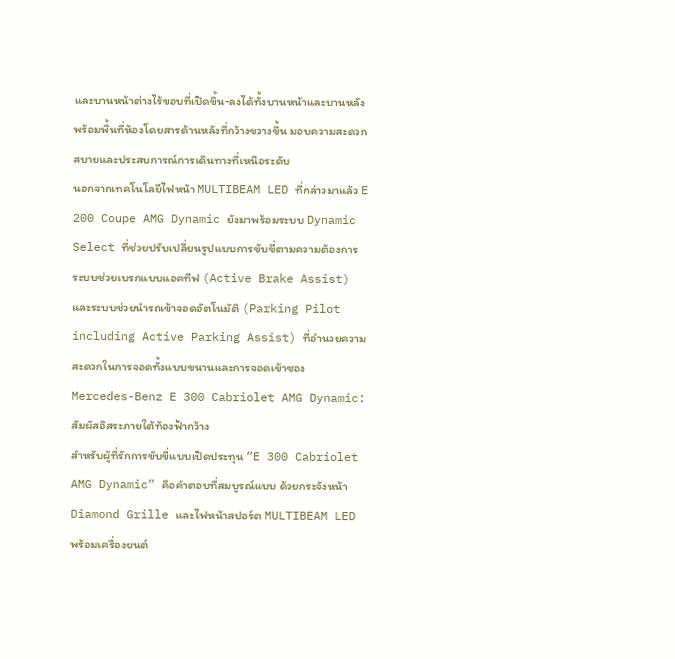และบานหน้าต่างไร้ขอบที่เปิดขึ้น-ลงได้ทั้งบานหน้าและบานหลัง พร้อมพื้นที่ห้องโดยสารด้านหลังที่กว้างขวางขึ้น มอบความสะดวกสบายและประสบการณ์การเดินทางที่เหนือระดับ
นอกจากเทคโนโลยีไฟหน้า MULTIBEAM LED ที่กล่าวมาแล้ว E 200 Coupe AMG Dynamic ยังมาพร้อมระบบ Dynamic Select ที่ช่วยปรับเปลี่ยนรูปแบบการขับขี่ตามความต้องการ ระบบช่วยเบรกแบบแอคทีฟ (Active Brake Assist) และระบบช่วยนำรถเข้าจอดอัตโนมัติ (Parking Pilot including Active Parking Assist) ที่อำนวยความสะดวกในการจอดทั้งแบบขนานและการจอดเข้าซอง
Mercedes-Benz E 300 Cabriolet AMG Dynamic: สัมผัสอิสระภายใต้ท้องฟ้ากว้าง
สำหรับผู้ที่รักการขับขี่แบบเปิดประทุน “E 300 Cabriolet AMG Dynamic” คือคำตอบที่สมบูรณ์แบบ ด้วยกระจังหน้า Diamond Grille และไฟหน้าสปอร์ต MULTIBEAM LED พร้อมเครื่องยนต์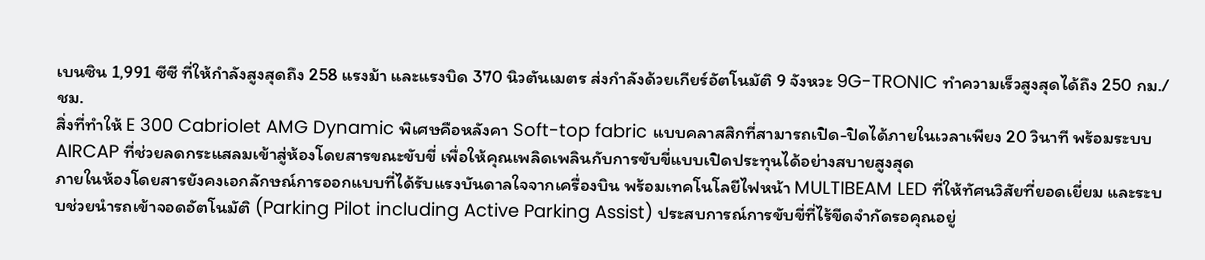เบนซิน 1,991 ซีซี ที่ให้กำลังสูงสุดถึง 258 แรงม้า และแรงบิด 370 นิวตันเมตร ส่งกำลังด้วยเกียร์อัตโนมัติ 9 จังหวะ 9G-TRONIC ทำความเร็วสูงสุดได้ถึง 250 กม./ชม.
สิ่งที่ทำให้ E 300 Cabriolet AMG Dynamic พิเศษคือหลังคา Soft-top fabric แบบคลาสสิกที่สามารถเปิด-ปิดได้ภายในเวลาเพียง 20 วินาที พร้อมระบบ AIRCAP ที่ช่วยลดกระแสลมเข้าสู่ห้องโดยสารขณะขับขี่ เพื่อให้คุณเพลิดเพลินกับการขับขี่แบบเปิดประทุนได้อย่างสบายสูงสุด
ภายในห้องโดยสารยังคงเอกลักษณ์การออกแบบที่ได้รับแรงบันดาลใจจากเครื่องบิน พร้อมเทคโนโลยีไฟหน้า MULTIBEAM LED ที่ให้ทัศนวิสัยที่ยอดเยี่ยม และระบบช่วยนำรถเข้าจอดอัตโนมัติ (Parking Pilot including Active Parking Assist) ประสบการณ์การขับขี่ที่ไร้ขีดจำกัดรอคุณอยู่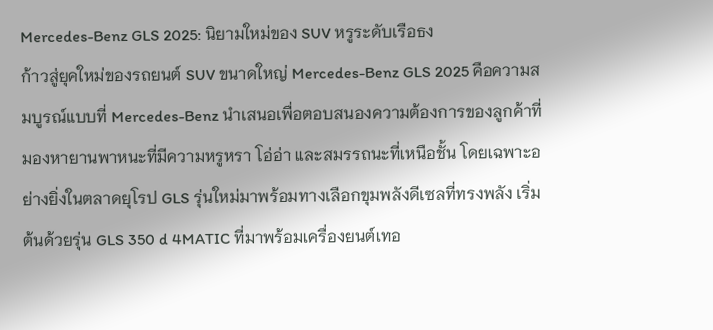Mercedes-Benz GLS 2025: นิยามใหม่ของ SUV หรูระดับเรือธง
ก้าวสู่ยุคใหม่ของรถยนต์ SUV ขนาดใหญ่ Mercedes-Benz GLS 2025 คือความสมบูรณ์แบบที่ Mercedes-Benz นำเสนอเพื่อตอบสนองความต้องการของลูกค้าที่มองหายานพาหนะที่มีความหรูหรา โอ่อ่า และสมรรถนะที่เหนือชั้น โดยเฉพาะอย่างยิ่งในตลาดยุโรป GLS รุ่นใหม่มาพร้อมทางเลือกขุมพลังดีเซลที่ทรงพลัง เริ่มต้นด้วยรุ่น GLS 350 d 4MATIC ที่มาพร้อมเครื่องยนต์เทอ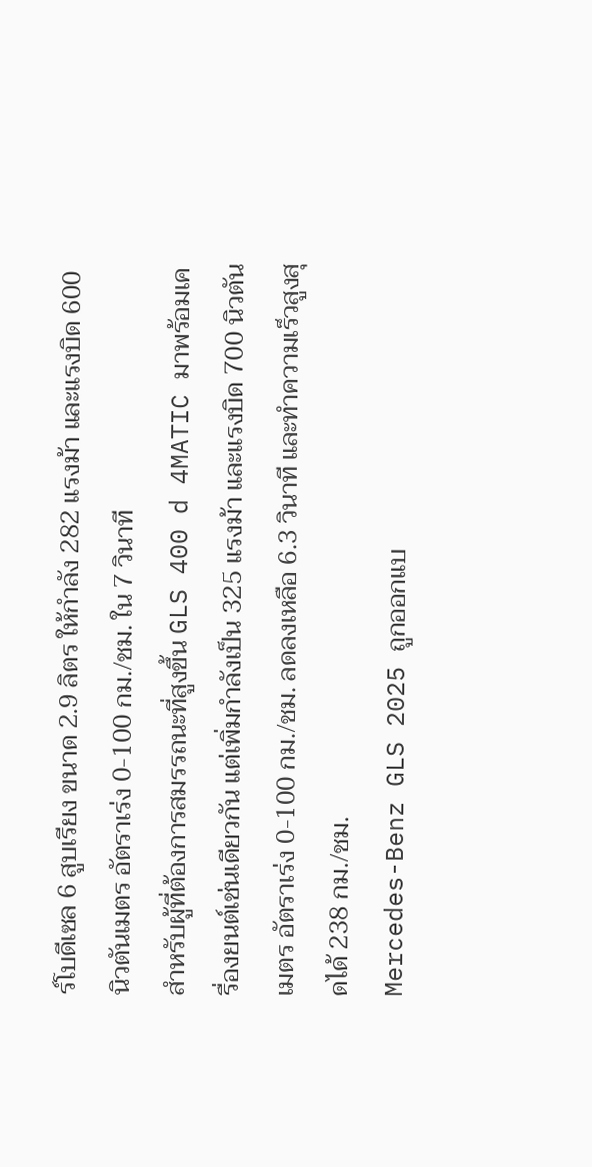ร์โบดีเซล 6 สูบเรียง ขนาด 2.9 ลิตร ให้กำลัง 282 แรงม้า และแรงบิด 600 นิวตันเมตร อัตราเร่ง 0-100 กม./ชม. ใน 7 วินาที
สำหรับผู้ที่ต้องการสมรรถนะที่สูงขึ้น GLS 400 d 4MATIC มาพร้อมเครื่องยนต์เช่นเดียวกัน แต่เพิ่มกำลังเป็น 325 แรงม้า และแรงบิด 700 นิวตันเมตร อัตราเร่ง 0-100 กม./ชม. ลดลงเหลือ 6.3 วินาที และทำความเร็วสูงสุดได้ 238 กม./ชม.
Mercedes-Benz GLS 2025 ถูกออกแบ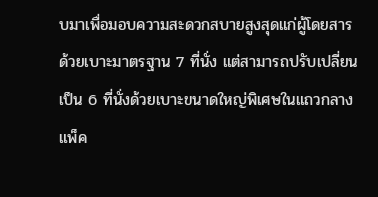บมาเพื่อมอบความสะดวกสบายสูงสุดแก่ผู้โดยสาร ด้วยเบาะมาตรฐาน 7 ที่นั่ง แต่สามารถปรับเปลี่ยนเป็น 6 ที่นั่งด้วยเบาะขนาดใหญ่พิเศษในแถวกลาง แพ็ค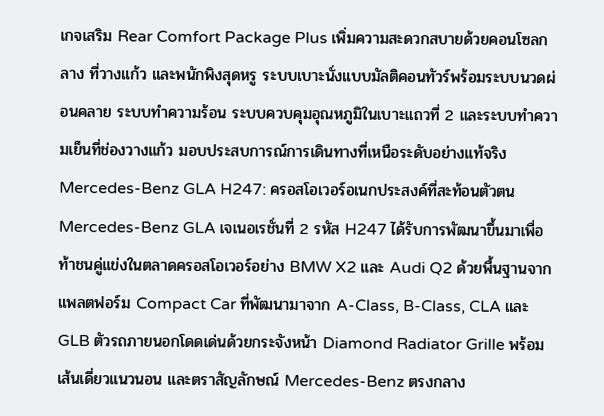เกจเสริม Rear Comfort Package Plus เพิ่มความสะดวกสบายด้วยคอนโซลกลาง ที่วางแก้ว และพนักพิงสุดหรู ระบบเบาะนั่งแบบมัลติคอนทัวร์พร้อมระบบนวดผ่อนคลาย ระบบทำความร้อน ระบบควบคุมอุณหภูมิในเบาะแถวที่ 2 และระบบทำความเย็นที่ช่องวางแก้ว มอบประสบการณ์การเดินทางที่เหนือระดับอย่างแท้จริง
Mercedes-Benz GLA H247: ครอสโอเวอร์อเนกประสงค์ที่สะท้อนตัวตน
Mercedes-Benz GLA เจเนอเรชั่นที่ 2 รหัส H247 ได้รับการพัฒนาขึ้นมาเพื่อท้าชนคู่แข่งในตลาดครอสโอเวอร์อย่าง BMW X2 และ Audi Q2 ด้วยพื้นฐานจากแพลตฟอร์ม Compact Car ที่พัฒนามาจาก A-Class, B-Class, CLA และ GLB ตัวรถภายนอกโดดเด่นด้วยกระจังหน้า Diamond Radiator Grille พร้อมเส้นเดี่ยวแนวนอน และตราสัญลักษณ์ Mercedes-Benz ตรงกลาง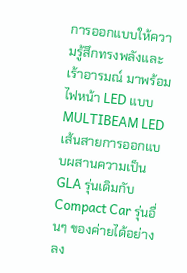การออกแบบให้ความรู้สึกทรงพลังและเร้าอารมณ์ มาพร้อมไฟหน้า LED แบบ MULTIBEAM LED เส้นสายการออกแบบผสานความเป็น GLA รุ่นเดิมกับ Compact Car รุ่นอื่นๆ ของค่ายได้อย่างลง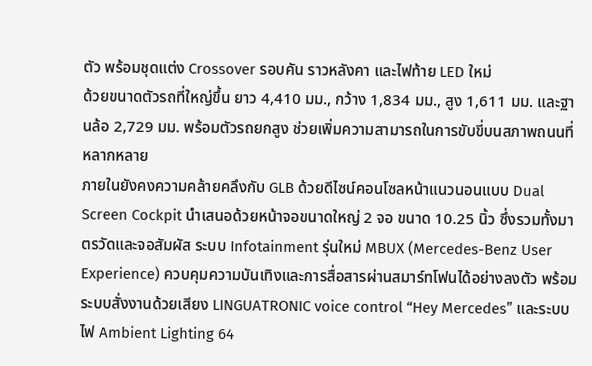ตัว พร้อมชุดแต่ง Crossover รอบคัน ราวหลังคา และไฟท้าย LED ใหม่
ด้วยขนาดตัวรถที่ใหญ่ขึ้น ยาว 4,410 มม., กว้าง 1,834 มม., สูง 1,611 มม. และฐานล้อ 2,729 มม. พร้อมตัวรถยกสูง ช่วยเพิ่มความสามารถในการขับขี่บนสภาพถนนที่หลากหลาย
ภายในยังคงความคล้ายคลึงกับ GLB ด้วยดีไซน์คอนโซลหน้าแนวนอนแบบ Dual Screen Cockpit นำเสนอด้วยหน้าจอขนาดใหญ่ 2 จอ ขนาด 10.25 นิ้ว ซึ่งรวมทั้งมาตรวัดและจอสัมผัส ระบบ Infotainment รุ่นใหม่ MBUX (Mercedes-Benz User Experience) ควบคุมความบันเทิงและการสื่อสารผ่านสมาร์ทโฟนได้อย่างลงตัว พร้อมระบบสั่งงานด้วยเสียง LINGUATRONIC voice control “Hey Mercedes” และระบบไฟ Ambient Lighting 64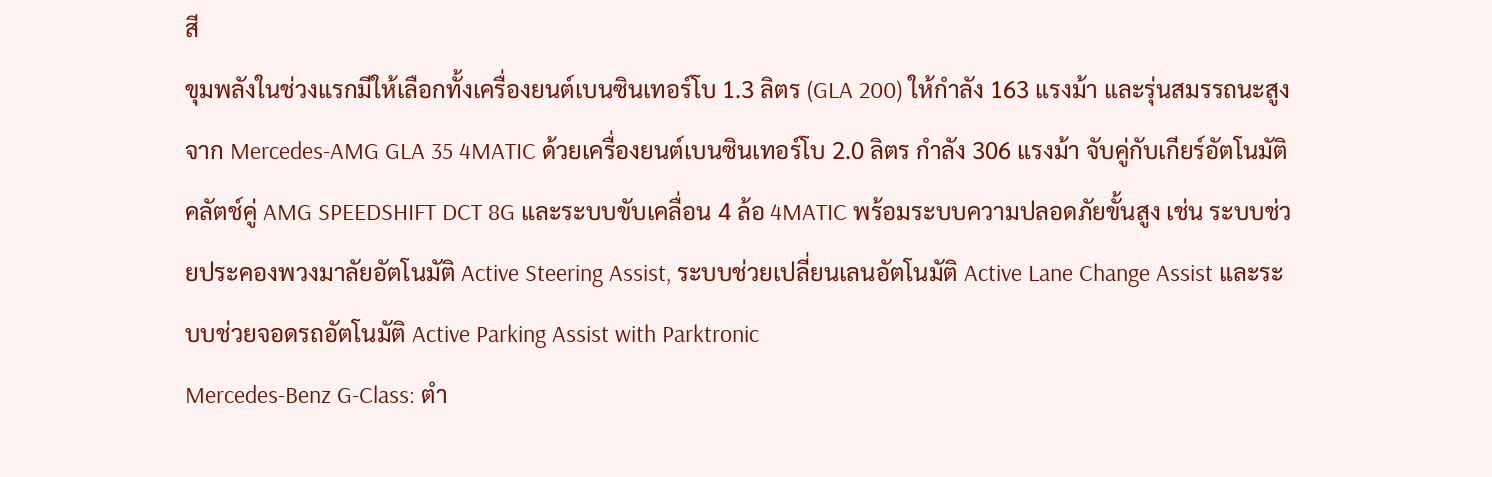สี
ขุมพลังในช่วงแรกมีให้เลือกทั้งเครื่องยนต์เบนซินเทอร์โบ 1.3 ลิตร (GLA 200) ให้กำลัง 163 แรงม้า และรุ่นสมรรถนะสูงจาก Mercedes-AMG GLA 35 4MATIC ด้วยเครื่องยนต์เบนซินเทอร์โบ 2.0 ลิตร กำลัง 306 แรงม้า จับคู่กับเกียร์อัตโนมัติคลัตช์คู่ AMG SPEEDSHIFT DCT 8G และระบบขับเคลื่อน 4 ล้อ 4MATIC พร้อมระบบความปลอดภัยขั้นสูง เช่น ระบบช่วยประคองพวงมาลัยอัตโนมัติ Active Steering Assist, ระบบช่วยเปลี่ยนเลนอัตโนมัติ Active Lane Change Assist และระบบช่วยจอดรถอัตโนมัติ Active Parking Assist with Parktronic
Mercedes-Benz G-Class: ตำ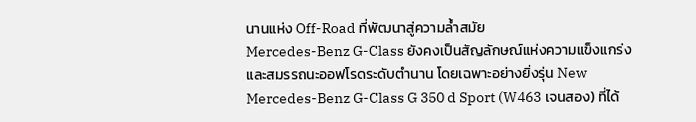นานแห่ง Off-Road ที่พัฒนาสู่ความล้ำสมัย
Mercedes-Benz G-Class ยังคงเป็นสัญลักษณ์แห่งความแข็งแกร่งและสมรรถนะออฟโรดระดับตำนาน โดยเฉพาะอย่างยิ่งรุ่น New Mercedes-Benz G-Class G 350 d Sport (W463 เจนสอง) ที่ได้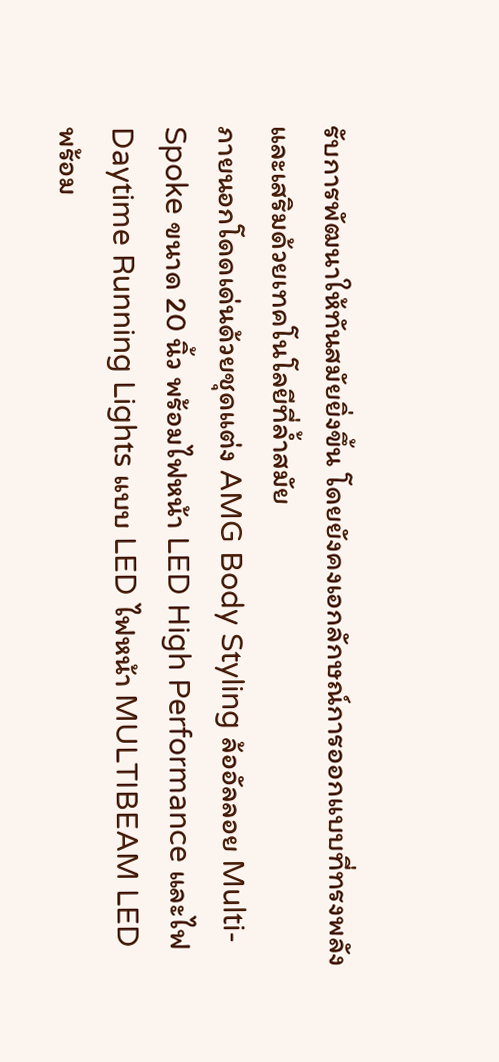รับการพัฒนาให้ทันสมัยยิ่งขึ้น โดยยังคงเอกลักษณ์การออกแบบที่ทรงพลัง และเสริมด้วยเทคโนโลยีที่ล้ำสมัย
ภายนอกโดดเด่นด้วยชุดแต่ง AMG Body Styling ล้ออัลลอย Multi-Spoke ขนาด 20 นิ้ว พร้อมไฟหน้า LED High Performance และไฟ Daytime Running Lights แบบ LED ไฟหน้า MULTIBEAM LED พร้อม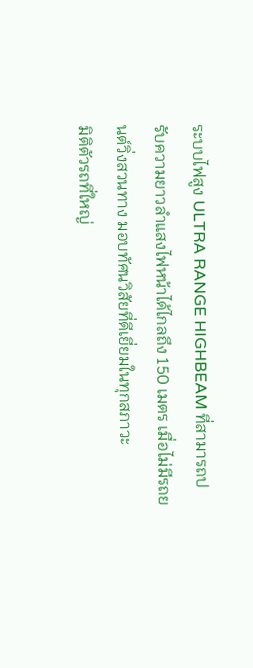ระบบไฟสูง ULTRA RANGE HIGHBEAM ที่สามารถปรับความยาวลำแสงไฟหน้าได้ไกลถึง 150 เมตร เมื่อไม่มีรถยนต์วิ่งสวนทาง มอบทัศนวิสัยที่ดีเยี่ยมในทุกสภาวะ
มิติตัวรถที่ใหญ่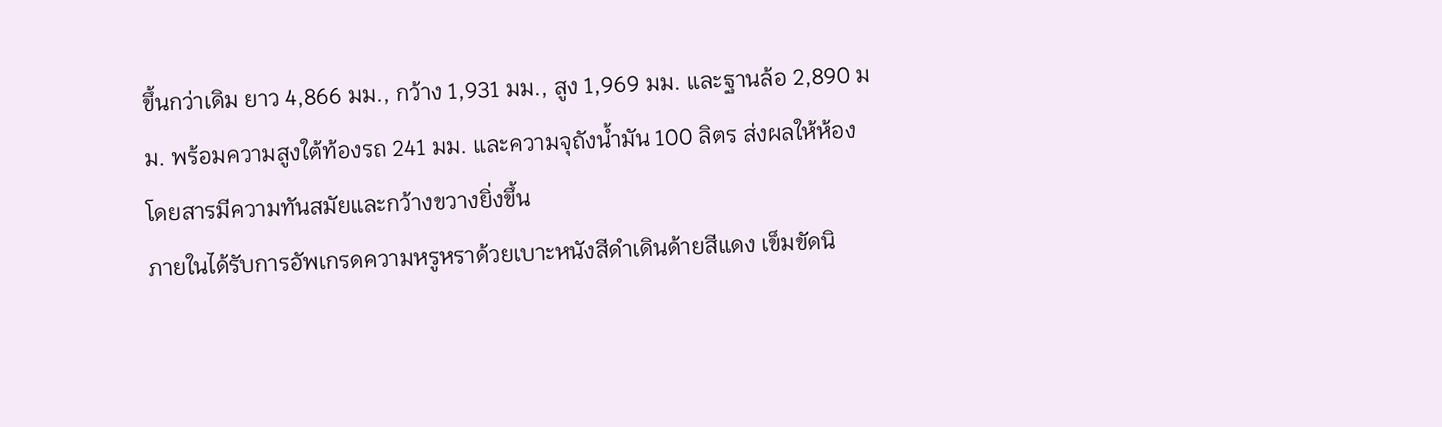ขึ้นกว่าเดิม ยาว 4,866 มม., กว้าง 1,931 มม., สูง 1,969 มม. และฐานล้อ 2,890 มม. พร้อมความสูงใต้ท้องรถ 241 มม. และความจุถังน้ำมัน 100 ลิตร ส่งผลให้ห้องโดยสารมีความทันสมัยและกว้างขวางยิ่งขึ้น
ภายในได้รับการอัพเกรดความหรูหราด้วยเบาะหนังสีดำเดินด้ายสีแดง เข็มขัดนิ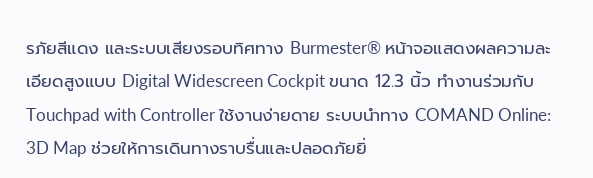รภัยสีแดง และระบบเสียงรอบทิศทาง Burmester® หน้าจอแสดงผลความละเอียดสูงแบบ Digital Widescreen Cockpit ขนาด 12.3 นิ้ว ทำงานร่วมกับ Touchpad with Controller ใช้งานง่ายดาย ระบบนำทาง COMAND Online: 3D Map ช่วยให้การเดินทางราบรื่นและปลอดภัยยิ่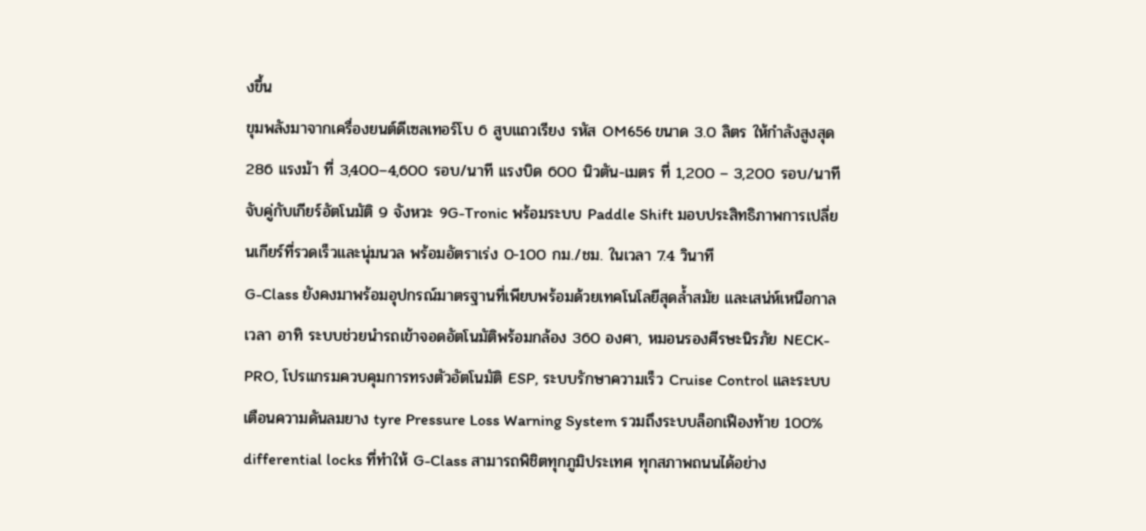งขึ้น
ขุมพลังมาจากเครื่องยนต์ดีเซลเทอร์โบ 6 สูบแถวเรียง รหัส OM656 ขนาด 3.0 ลิตร ให้กำลังสูงสุด 286 แรงม้า ที่ 3,400–4,600 รอบ/นาที แรงบิด 600 นิวตัน-เมตร ที่ 1,200 – 3,200 รอบ/นาที จับคู่กับเกียร์อัตโนมัติ 9 จังหวะ 9G-Tronic พร้อมระบบ Paddle Shift มอบประสิทธิภาพการเปลี่ยนเกียร์ที่รวดเร็วและนุ่มนวล พร้อมอัตราเร่ง 0-100 กม./ชม. ในเวลา 7.4 วินาที
G-Class ยังคงมาพร้อมอุปกรณ์มาตรฐานที่เพียบพร้อมด้วยเทคโนโลยีสุดล้ำสมัย และเสน่ห์เหนือกาลเวลา อาทิ ระบบช่วยนำรถเข้าจอดอัตโนมัติพร้อมกล้อง 360 องศา, หมอนรองศีรษะนิรภัย NECK-PRO, โปรแกรมควบคุมการทรงตัวอัตโนมัติ ESP, ระบบรักษาความเร็ว Cruise Control และระบบเตือนความดันลมยาง tyre Pressure Loss Warning System รวมถึงระบบล็อกเฟืองท้าย 100% differential locks ที่ทำให้ G-Class สามารถพิชิตทุกภูมิประเทศ ทุกสภาพถนนได้อย่าง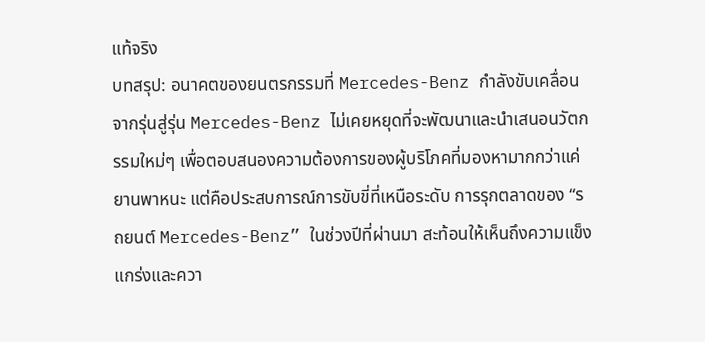แท้จริง
บทสรุป: อนาคตของยนตรกรรมที่ Mercedes-Benz กำลังขับเคลื่อน
จากรุ่นสู่รุ่น Mercedes-Benz ไม่เคยหยุดที่จะพัฒนาและนำเสนอนวัตกรรมใหม่ๆ เพื่อตอบสนองความต้องการของผู้บริโภคที่มองหามากกว่าแค่ยานพาหนะ แต่คือประสบการณ์การขับขี่ที่เหนือระดับ การรุกตลาดของ “รถยนต์ Mercedes-Benz” ในช่วงปีที่ผ่านมา สะท้อนให้เห็นถึงความแข็งแกร่งและควา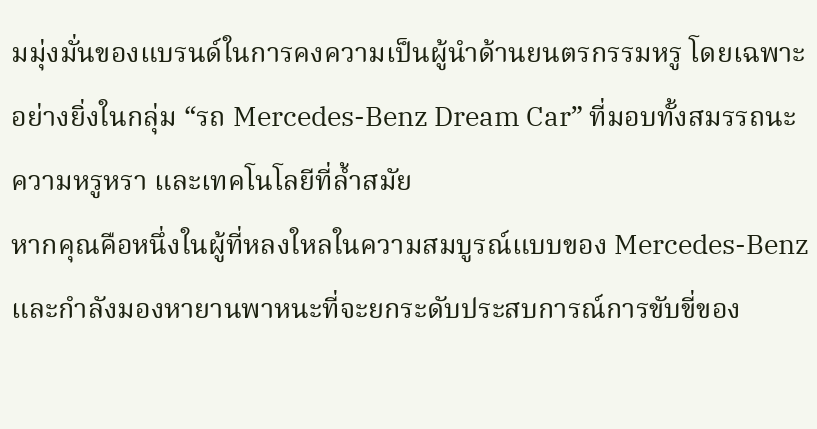มมุ่งมั่นของแบรนด์ในการคงความเป็นผู้นำด้านยนตรกรรมหรู โดยเฉพาะอย่างยิ่งในกลุ่ม “รถ Mercedes-Benz Dream Car” ที่มอบทั้งสมรรถนะ ความหรูหรา และเทคโนโลยีที่ล้ำสมัย
หากคุณคือหนึ่งในผู้ที่หลงใหลในความสมบูรณ์แบบของ Mercedes-Benz และกำลังมองหายานพาหนะที่จะยกระดับประสบการณ์การขับขี่ของ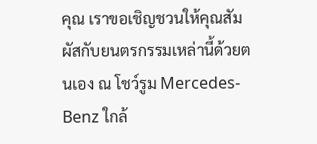คุณ เราขอเชิญชวนให้คุณสัมผัสกับยนตรกรรมเหล่านี้ด้วยตนเอง ณ โชว์รูม Mercedes-Benz ใกล้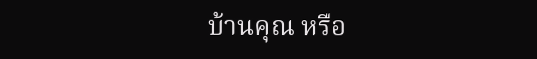บ้านคุณ หรือ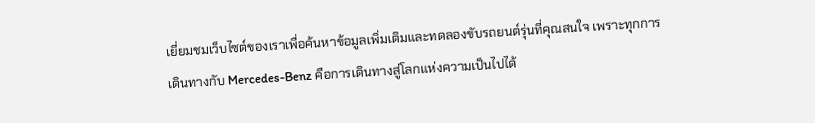เยี่ยมชมเว็บไซต์ของเราเพื่อค้นหาข้อมูลเพิ่มเติมและทดลองขับรถยนต์รุ่นที่คุณสนใจ เพราะทุกการเดินทางกับ Mercedes-Benz คือการเดินทางสู่โลกแห่งความเป็นไปได้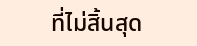ที่ไม่สิ้นสุด